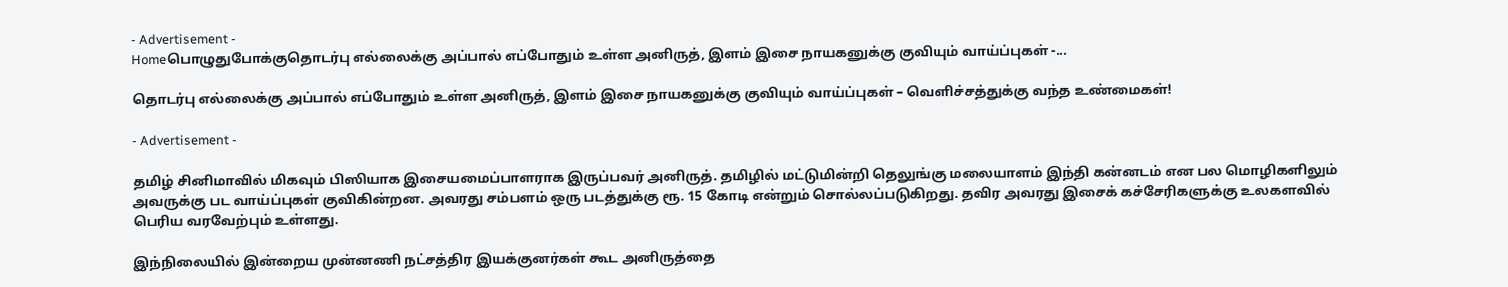- Advertisement -
Homeபொழுதுபோக்குதொடர்பு எல்லைக்கு அப்பால் எப்போதும் உள்ள அனிருத், இளம் இசை நாயகனுக்கு குவியும் வாய்ப்புகள் -...

தொடர்பு எல்லைக்கு அப்பால் எப்போதும் உள்ள அனிருத், இளம் இசை நாயகனுக்கு குவியும் வாய்ப்புகள் – வெளிச்சத்துக்கு வந்த உண்மைகள்!

- Advertisement -

தமிழ் சினிமாவில் மிகவும் பிஸியாக இசையமைப்பாளராக இருப்பவர் அனிருத். தமிழில் மட்டுமின்றி தெலுங்கு மலையாளம் இந்தி கன்னடம் என பல மொழிகளிலும் அவருக்கு பட வாய்ப்புகள் குவிகின்றன. அவரது சம்பளம் ஒரு படத்துக்கு ரூ. 15 கோடி என்றும் சொல்லப்படுகிறது. தவிர அவரது இசைக் கச்சேரிகளுக்கு உலகளவில் பெரிய வரவேற்பும் உள்ளது.

இந்நிலையில் இன்றைய முன்னணி நட்சத்திர இயக்குனர்கள் கூட அனிருத்தை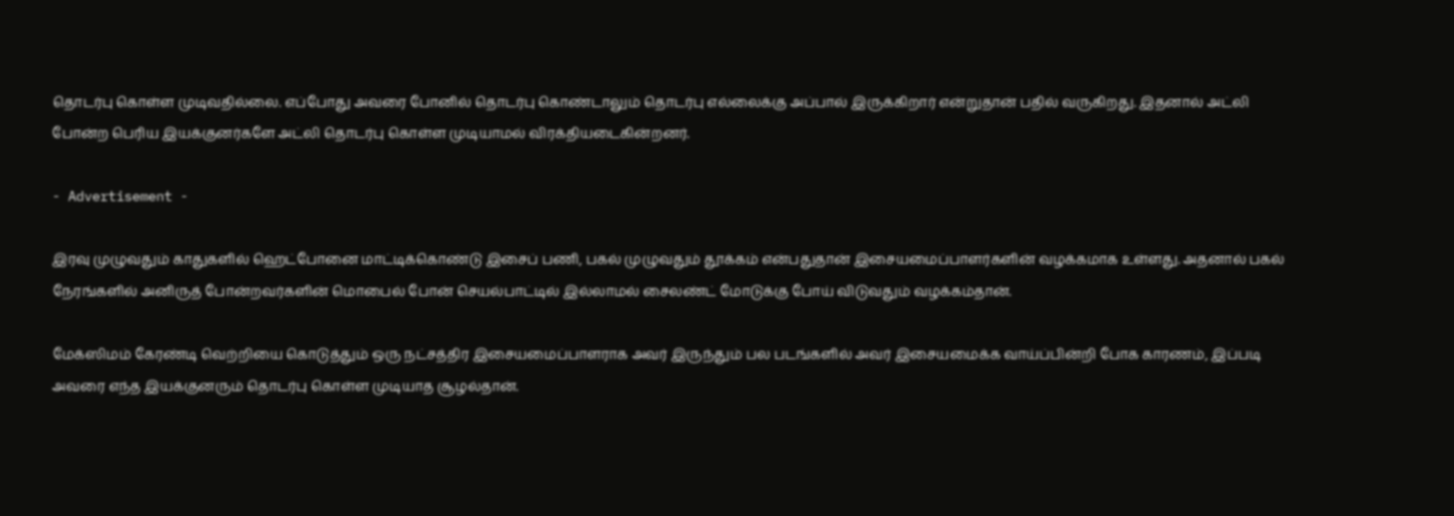தொடர்பு கொள்ள முடிவதில்லை. எப்போது அவரை போனில் தொடர்பு கொண்டாலும் தொடர்பு எல்லைக்கு அப்பால் இருக்கிறார் என்றுதான் பதில் வருகிறது. இதனால் அட்லி போன்ற பெரிய இயக்குனர்களே அட்லி தொடர்பு கொள்ள முடியாமல் விரக்தியடைகின்றனர்.

- Advertisement -

இரவு முழுவதும் காதுகளில் ஹெட்போனை மாட்டிக்கொண்டு இசைப் பணி, பகல் முழுவதும் தூக்கம் என்பதுதான் இசையமைப்பாளர்களின் வழக்கமாக உள்ளது. அதனால் பகல் நேரங்களில் அனிருத் போன்றவர்களின் மொபைல் போன் செயல்பாட்டில் இல்லாமல் சைலண்ட் மோடுக்கு போய் விடுவதும் வழக்கம்தான்.

மேக்ஸிமம் கேரண்டி வெற்றியை கொடுத்தும் ஒரு நட்சத்திர இசையமைப்பாளராக அவர் இருந்தும் பல படங்களில் அவர் இசையமைக்க வாய்ப்பின்றி போக காரணம், இப்படி அவரை எந்த இயக்குனரும் தொடர்பு கொள்ள முடியாத சூழல்தான்.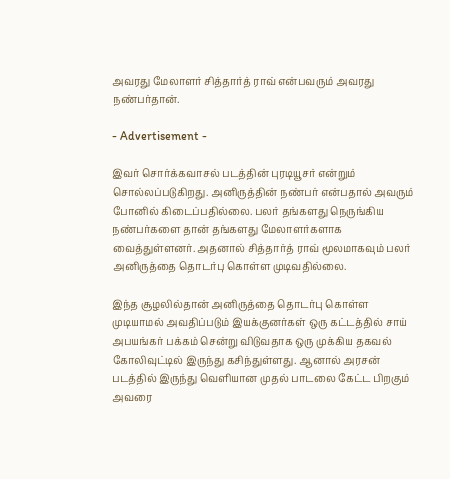அவரது மேலாளர் சித்தார்த் ராவ் என்பவரும் அவரது நண்பர்தான்.

- Advertisement -

இவர் சொர்க்கவாசல் படத்தின் புரடியூசர் என்றும் சொல்லப்படுகிறது. அனிருத்தின் நண்பர் என்பதால் அவரும் போனில் கிடைப்பதில்லை. பலர் தங்களது நெருங்கிய நண்பர்களை தான் தங்களது மேலாளர்களாக வைத்துள்ளனர். அதனால் சித்தார்த் ராவ் மூலமாகவும் பலர் அனிருத்தை தொடர்பு கொள்ள முடிவதில்லை.

இந்த சூழலில்தான் அனிருத்தை தொடர்பு கொள்ள முடியாமல் அவதிப்படும் இயக்குனர்கள் ஒரு கட்டத்தில் சாய் அபயங்கர் பக்கம் சென்று விடுவதாக ஒரு முக்கிய தகவல் கோலிவுட்டில் இருந்து கசிந்துள்ளது. ஆனால் அரசன் படத்தில் இருந்து வெளியான முதல் பாடலை கேட்ட பிறகும் அவரை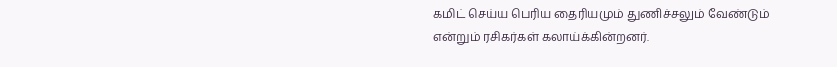கமிட் செய்ய பெரிய தைரியமும் துணிச்சலும் வேண்டும் என்றும் ரசிகர்கள் கலாய்க்கின்றனர்.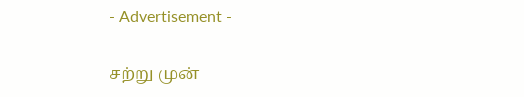- Advertisement -

சற்று முன்